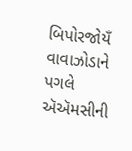બિપોરજોયઁ વાવાઝોડાને પગલે ઍઍમસીની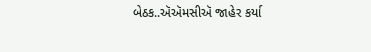બેઠક..ઍઍમસીઍ જાહેર કર્યા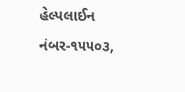હેલ્પલાઈન નંબર-૧૫૫૦૩,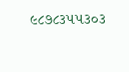૯૮૭૮૩૫૫૩૦૩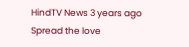HindTV News 3 years ago Spread the love